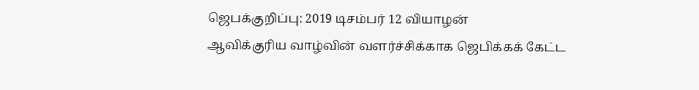ஜெபக்குறிப்பு: 2019 டிசம்பர் 12 வியாழன்
ஆவிக்குரிய வாழ்வின் வளர்ச்சிக்காக ஜெபிக்கக் கேட்ட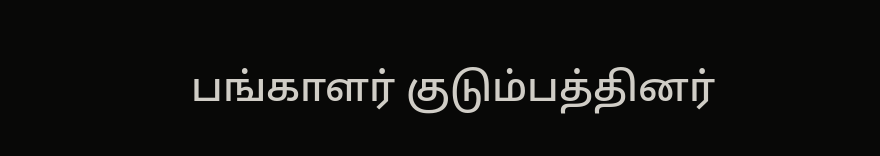பங்காளர் குடும்பத்தினர்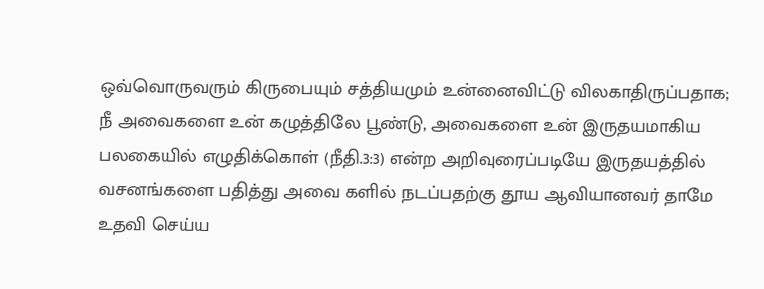ஒவ்வொருவரும் கிருபையும் சத்தியமும் உன்னைவிட்டு விலகாதிருப்பதாக; நீ அவைகளை உன் கழுத்திலே பூண்டு, அவைகளை உன் இருதயமாகிய பலகையில் எழுதிக்கொள் (நீதி.3:3) என்ற அறிவுரைப்படியே இருதயத்தில் வசனங்களை பதித்து அவை களில் நடப்பதற்கு தூய ஆவியானவர் தாமே உதவி செய்ய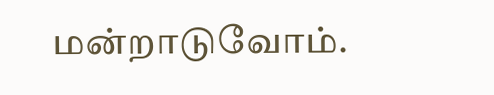மன்றாடுவோம்.